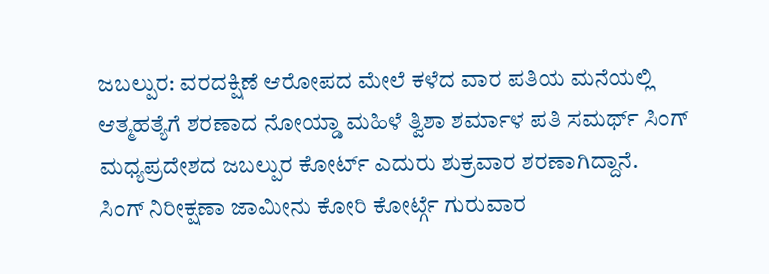ಜಬಲ್ಪುರ: ವರದಕ್ಷಿಣೆ ಆರೋಪದ ಮೇಲೆ ಕಳೆದ ವಾರ ಪತಿಯ ಮನೆಯಲ್ಲಿ ಆತ್ಮಹತ್ಯೆಗೆ ಶರಣಾದ ನೋಯ್ಡಾ ಮಹಿಳೆ ತ್ವಿಶಾ ಶರ್ಮಾಳ ಪತಿ ಸಮರ್ಥ್ ಸಿಂಗ್ ಮಧ್ಯಪ್ರದೇಶದ ಜಬಲ್ಪುರ ಕೋರ್ಟ್ ಎದುರು ಶುಕ್ರವಾರ ಶರಣಾಗಿದ್ದಾನೆ.
ಸಿಂಗ್ ನಿರೀಕ್ಷಣಾ ಜಾಮೀನು ಕೋರಿ ಕೋರ್ಟ್ಗೆ ಗುರುವಾರ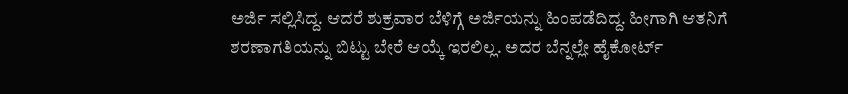ಅರ್ಜಿ ಸಲ್ಲಿಸಿದ್ದ. ಆದರೆ ಶುಕ್ರವಾರ ಬೆಳಿಗ್ಗೆ ಅರ್ಜಿಯನ್ನು ಹಿಂಪಡೆದಿದ್ದ. ಹೀಗಾಗಿ ಆತನಿಗೆ ಶರಣಾಗತಿಯನ್ನು ಬಿಟ್ಟು ಬೇರೆ ಆಯ್ಕೆ ಇರಲಿಲ್ಲ. ಅದರ ಬೆನ್ನಲ್ಲೇ ಹೈಕೋರ್ಟ್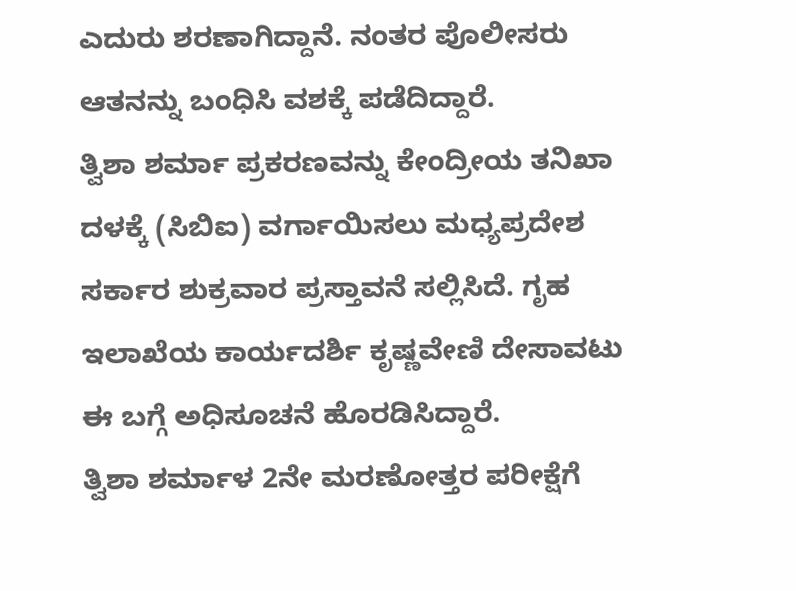ಎದುರು ಶರಣಾಗಿದ್ದಾನೆ. ನಂತರ ಪೊಲೀಸರು ಆತನನ್ನು ಬಂಧಿಸಿ ವಶಕ್ಕೆ ಪಡೆದಿದ್ದಾರೆ.
ತ್ವಿಶಾ ಶರ್ಮಾ ಪ್ರಕರಣವನ್ನು ಕೇಂದ್ರೀಯ ತನಿಖಾ ದಳಕ್ಕೆ (ಸಿಬಿಐ) ವರ್ಗಾಯಿಸಲು ಮಧ್ಯಪ್ರದೇಶ ಸರ್ಕಾರ ಶುಕ್ರವಾರ ಪ್ರಸ್ತಾವನೆ ಸಲ್ಲಿಸಿದೆ. ಗೃಹ ಇಲಾಖೆಯ ಕಾರ್ಯದರ್ಶಿ ಕೃಷ್ಣವೇಣಿ ದೇಸಾವಟು ಈ ಬಗ್ಗೆ ಅಧಿಸೂಚನೆ ಹೊರಡಿಸಿದ್ದಾರೆ.
ತ್ವಿಶಾ ಶರ್ಮಾಳ 2ನೇ ಮರಣೋತ್ತರ ಪರೀಕ್ಷೆಗೆ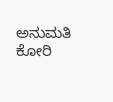ಅನುಮತಿ ಕೋರಿ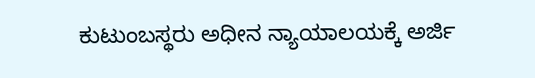ಕುಟುಂಬಸ್ಥರು ಅಧೀನ ನ್ಯಾಯಾಲಯಕ್ಕೆ ಅರ್ಜಿ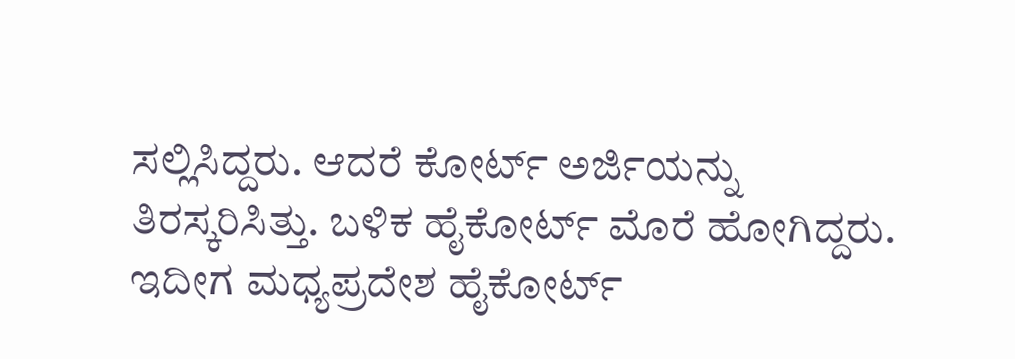ಸಲ್ಲಿಸಿದ್ದರು. ಆದರೆ ಕೋರ್ಟ್ ಅರ್ಜಿಯನ್ನು ತಿರಸ್ಕರಿಸಿತ್ತು. ಬಳಿಕ ಹೈಕೋರ್ಟ್ ಮೊರೆ ಹೋಗಿದ್ದರು. ಇದೀಗ ಮಧ್ಯಪ್ರದೇಶ ಹೈಕೋರ್ಟ್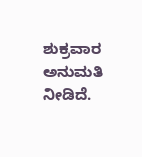ಶುಕ್ರವಾರ ಅನುಮತಿ ನೀಡಿದೆ.